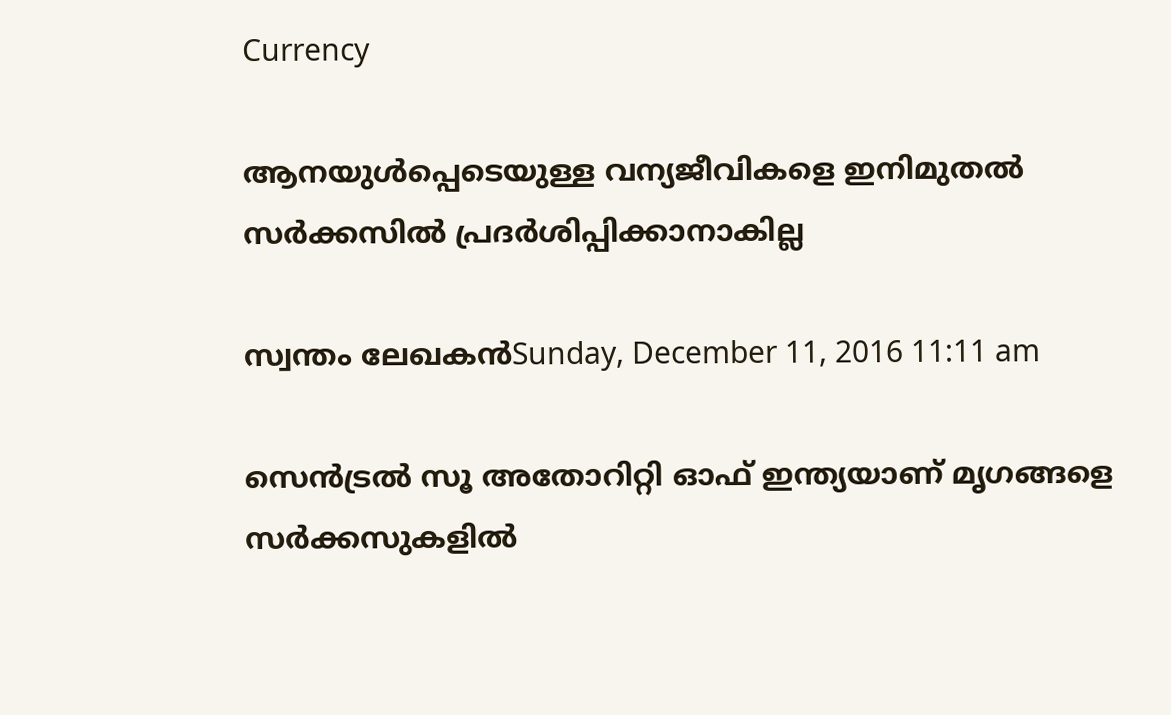Currency

ആനയുള്‍പ്പെടെയുള്ള വന്യജീവികളെ ഇനിമുതല്‍ സര്‍ക്കസില്‍ പ്രദര്‍ശിപ്പിക്കാനാകില്ല

സ്വന്തം ലേഖകന്‍Sunday, December 11, 2016 11:11 am

സെന്‍ട്രല്‍ സൂ അതോറിറ്റി ഓഫ് ഇന്ത്യയാണ് മൃഗങ്ങളെ സര്‍ക്കസുകളില്‍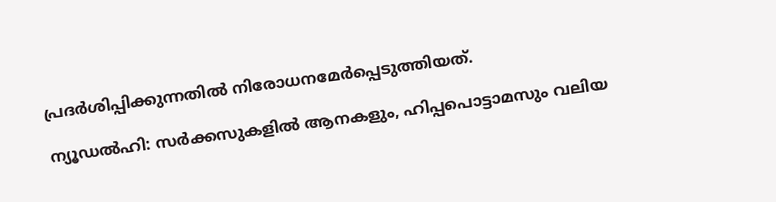പ്രദര്‍ശിപ്പിക്കുന്നതില്‍ നിരോധനമേര്‍പ്പെടുത്തിയത്.

ന്യൂഡല്‍ഹി: സര്‍ക്കസുകളില്‍ ആനകളും, ഹിപ്പപൊട്ടാമസും വലിയ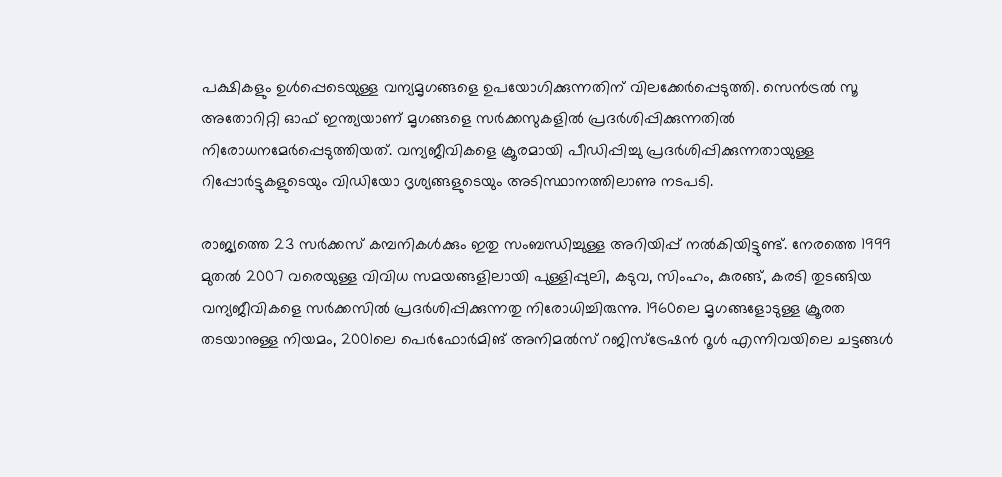പക്ഷികളും ഉള്‍പ്പെടെയുള്ള വന്യമൃഗങ്ങളെ ഉപയോഗിക്കുന്നതിന് വിലക്കേര്‍പ്പെടുത്തി. സെന്‍ട്രല്‍ സൂ അതോറിറ്റി ഓഫ് ഇന്ത്യയാണ് മൃഗങ്ങളെ സര്‍ക്കസുകളില്‍ പ്രദര്‍ശിപ്പിക്കുന്നതില്‍ നിരോധനമേര്‍പ്പെടുത്തിയത്. വന്യജീവികളെ ക്രൂരമായി പീഡിപ്പിച്ചു പ്രദര്‍ശിപ്പിക്കുന്നതായുള്ള റിപ്പോര്‍ട്ടുകളുടെയും വിഡിയോ ദൃശ്യങ്ങളുടെയും അടിസ്ഥാനത്തിലാണു നടപടി.

രാജ്യത്തെ 23 സര്‍ക്കസ് കമ്പനികള്‍ക്കും ഇതു സംബന്ധിച്ചുള്ള അറിയിപ്പ് നല്‍കിയിട്ടുണ്ട്. നേരത്തെ 1999 മുതല്‍ 2007 വരെയുള്ള വിവിധ സമയങ്ങളിലായി പുള്ളിപ്പുലി, കടുവ, സിംഹം, കുരങ്ങ്, കരടി തുടങ്ങിയ വന്യജീവികളെ സര്‍ക്കസില്‍ പ്രദര്‍ശിപ്പിക്കുന്നതു നിരോധിച്ചിരുന്നു. 1960ലെ മൃഗങ്ങളോടുള്ള ക്രൂരത തടയാനുള്ള നിയമം, 2001ലെ പെര്‍ഫോര്‍മിങ് അനിമല്‍സ് റജിസ്‌ട്രേഷന്‍ റൂള്‍ എന്നിവയിലെ ചട്ടങ്ങള്‍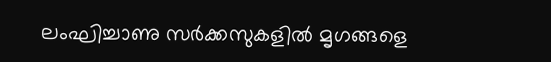ലംഘിച്ചാണു സര്‍ക്കസുകളില്‍ മൃഗങ്ങളെ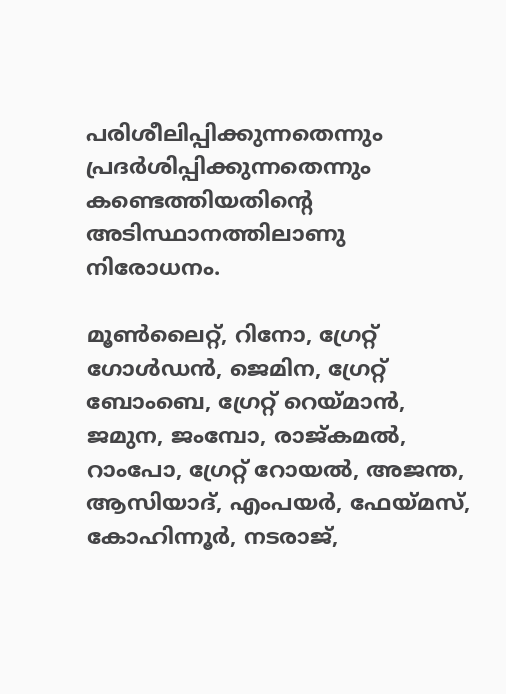പരിശീലിപ്പിക്കുന്നതെന്നും പ്രദര്‍ശിപ്പിക്കുന്നതെന്നും കണ്ടെത്തിയതിന്റെ അടിസ്ഥാനത്തിലാണു നിരോധനം.

മൂണ്‍ലൈറ്റ്, റിനോ, ഗ്രേറ്റ് ഗോള്‍ഡന്‍, ജെമിന, ഗ്രേറ്റ് ബോംബെ, ഗ്രേറ്റ് റെയ്മാന്‍, ജമുന, ജംമ്പോ, രാജ്കമല്‍, റാംപോ, ഗ്രേറ്റ് റോയല്‍, അജന്ത, ആസിയാദ്, എംപയര്‍, ഫേയ്മസ്, കോഹിന്നൂര്‍, നടരാജ്,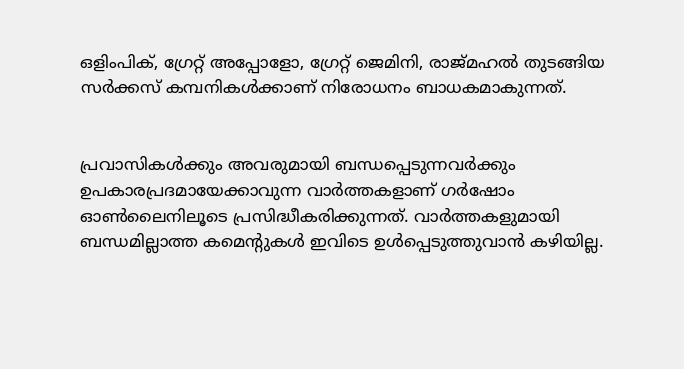ഒളിംപിക്, ഗ്രേറ്റ് അപ്പോളോ, ഗ്രേറ്റ് ജെമിനി, രാജ്മഹല്‍ തുടങ്ങിയ സര്‍ക്കസ് കമ്പനികള്‍ക്കാണ് നിരോധനം ബാധകമാകുന്നത്.


പ്രവാസികൾക്കും അവരുമായി ബന്ധപ്പെടുന്നവർക്കും ഉപകാരപ്രദമായേക്കാവുന്ന വാർത്തകളാണ് ഗർഷോം ഓൺലൈനിലൂടെ പ്രസിദ്ധീകരിക്കുന്നത്. വാർത്തകളുമായി ബന്ധമില്ലാത്ത കമെന്റുകൾ ഇവിടെ ഉൾപ്പെടുത്തുവാൻ കഴിയില്ല.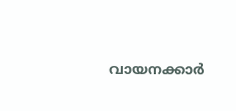വായനക്കാർ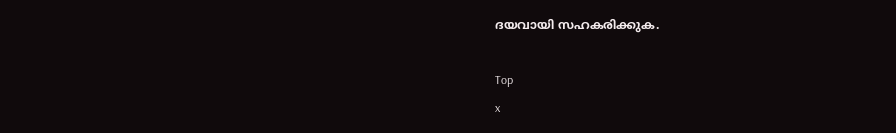ദയവായി സഹകരിക്കുക.

Top
x